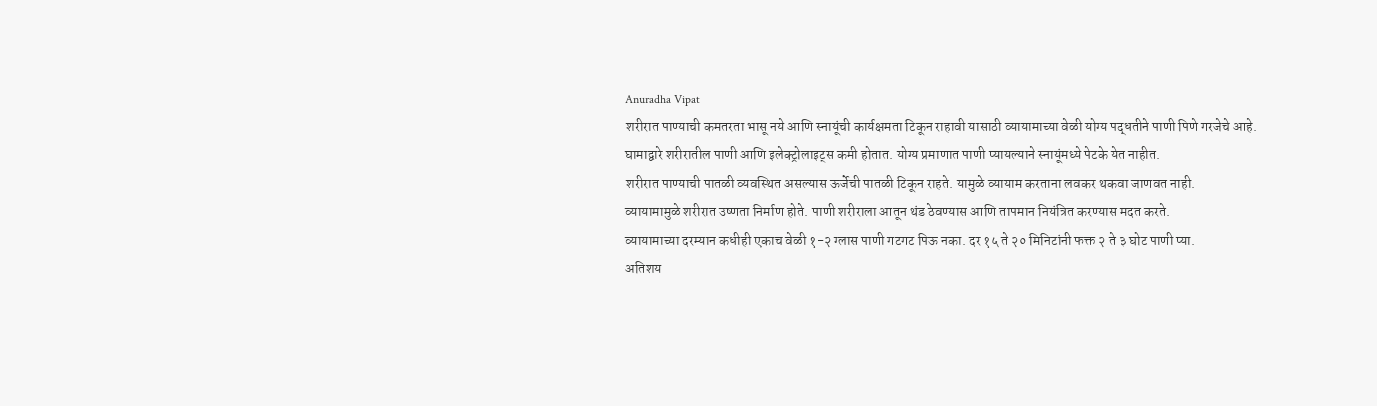Anuradha Vipat
शरीरात पाण्याची कमतरता भासू नये आणि स्नायूंची कार्यक्षमता टिकून राहावी यासाठी व्यायामाच्या वेळी योग्य पद्धतीने पाणी पिणे गरजेचे आहे.
घामाद्वारे शरीरातील पाणी आणि इलेक्ट्रोलाइट्स कमी होतात. योग्य प्रमाणात पाणी प्यायल्याने स्नायूंमध्ये पेटके येत नाहीत.
शरीरात पाण्याची पातळी व्यवस्थित असल्यास ऊर्जेची पातळी टिकून राहते. यामुळे व्यायाम करताना लवकर थकवा जाणवत नाही.
व्यायामामुळे शरीरात उष्णता निर्माण होते. पाणी शरीराला आतून थंड ठेवण्यास आणि तापमान नियंत्रित करण्यास मदत करते.
व्यायामाच्या दरम्यान कधीही एकाच वेळी १-२ ग्लास पाणी गटगट पिऊ नका. दर १५ ते २० मिनिटांनी फक्त २ ते ३ घोट पाणी प्या.
अतिशय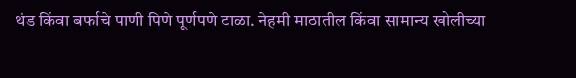थंड किंवा बर्फाचे पाणी पिणे पूर्णपणे टाळा. नेहमी माठातील किंवा सामान्य खोलीच्या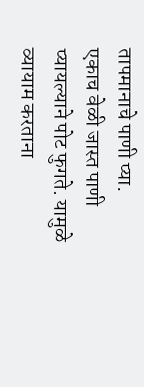तापमानाचे पाणी प्या.
एकाच वेळी जास्त पाणी प्यायल्याने पोट फुगते. यामुळे व्यायाम करताना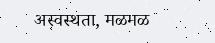अस्वस्थता, मळमळ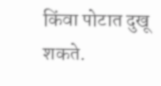किंवा पोटात दुखू शकते.